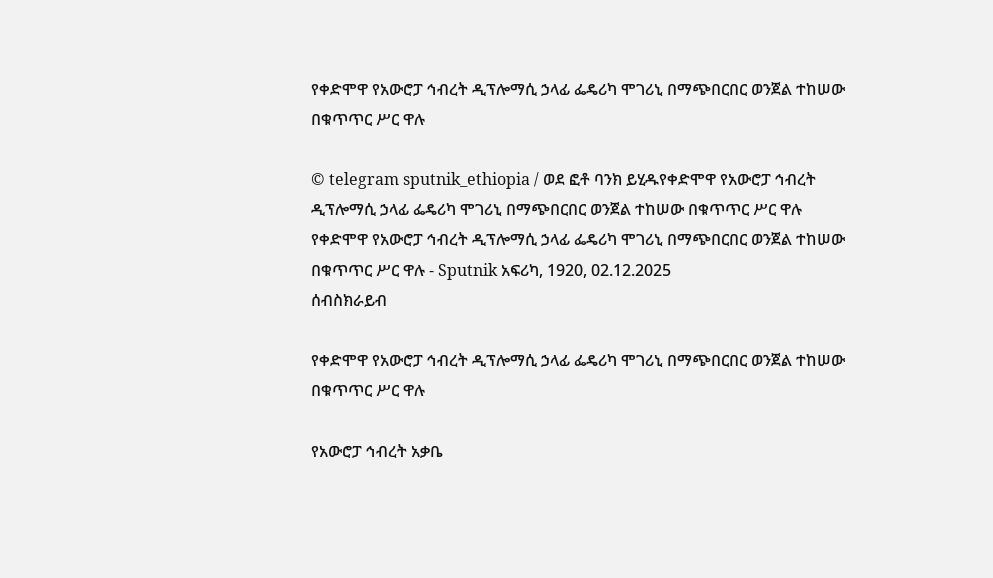የቀድሞዋ የአውሮፓ ኅብረት ዲፕሎማሲ ኃላፊ ፌዴሪካ ሞገሪኒ በማጭበርበር ወንጀል ተከሠው በቁጥጥር ሥር ዋሉ

© telegram sputnik_ethiopia / ወደ ፎቶ ባንክ ይሂዱየቀድሞዋ የአውሮፓ ኅብረት ዲፕሎማሲ ኃላፊ ፌዴሪካ ሞገሪኒ በማጭበርበር ወንጀል ተከሠው በቁጥጥር ሥር ዋሉ
የቀድሞዋ የአውሮፓ ኅብረት ዲፕሎማሲ ኃላፊ ፌዴሪካ ሞገሪኒ በማጭበርበር ወንጀል ተከሠው በቁጥጥር ሥር ዋሉ - Sputnik አፍሪካ, 1920, 02.12.2025
ሰብስክራይብ

የቀድሞዋ የአውሮፓ ኅብረት ዲፕሎማሲ ኃላፊ ፌዴሪካ ሞገሪኒ በማጭበርበር ወንጀል ተከሠው በቁጥጥር ሥር ዋሉ

የአውሮፓ ኅብረት አቃቤ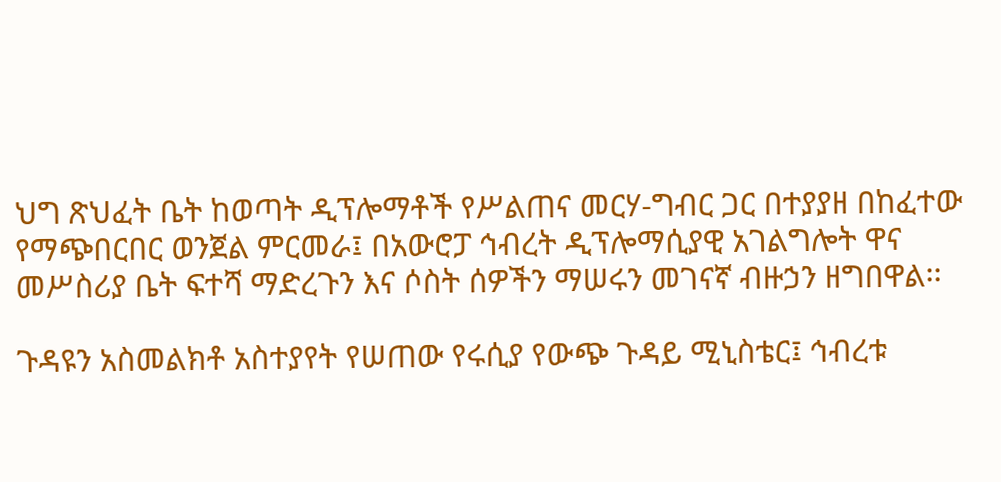ህግ ጽህፈት ቤት ከወጣት ዲፕሎማቶች የሥልጠና መርሃ-ግብር ጋር በተያያዘ በከፈተው የማጭበርበር ወንጀል ምርመራ፤ በአውሮፓ ኅብረት ዲፕሎማሲያዊ አገልግሎት ዋና መሥስሪያ ቤት ፍተሻ ማድረጉን እና ሶስት ሰዎችን ማሠሩን መገናኛ ብዙኃን ዘግበዋል፡፡

ጉዳዩን አስመልክቶ አስተያየት የሠጠው የሩሲያ የውጭ ጉዳይ ሚኒስቴር፤ ኅብረቱ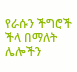የራሱን ችግሮች ችላ በማለት ሌሎችን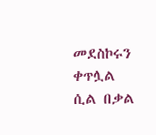መደስኮሩን ቀጥሏል ሲል በቃል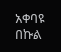አቀባዩ በኩል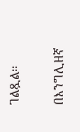ገልጿል፡፡

በእንግሊዘኛ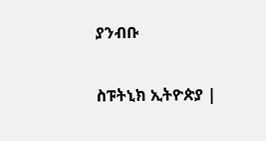ያንብቡ

ስፑትኒክ ኢትዮጵያ |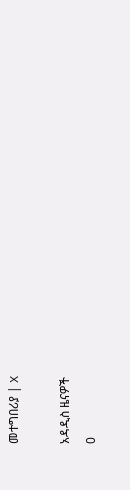መተግበሪያ | X

አዳዲስ ዜናዎች
0